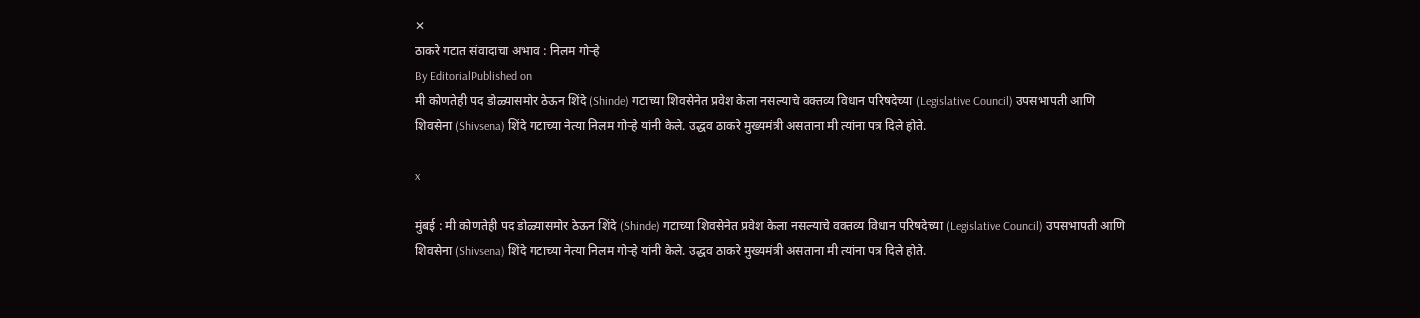✕
ठाकरे गटात संवादाचा अभाव : निलम गोऱ्हे
By EditorialPublished on
मी कोणतेही पद डोळ्यासमोर ठेऊन शिंदे (Shinde) गटाच्या शिवसेनेत प्रवेश केला नसल्याचे वक्तव्य विधान परिषदेच्या (Legislative Council) उपसभापती आणि शिवसेना (Shivsena) शिंदे गटाच्या नेत्या निलम गोऱ्हे यांनी केले. उद्धव ठाकरे मुख्यमंत्री असताना मी त्यांना पत्र दिले होते.

x

मुंबई : मी कोणतेही पद डोळ्यासमोर ठेऊन शिंदे (Shinde) गटाच्या शिवसेनेत प्रवेश केला नसल्याचे वक्तव्य विधान परिषदेच्या (Legislative Council) उपसभापती आणि शिवसेना (Shivsena) शिंदे गटाच्या नेत्या निलम गोऱ्हे यांनी केले. उद्धव ठाकरे मुख्यमंत्री असताना मी त्यांना पत्र दिले होते.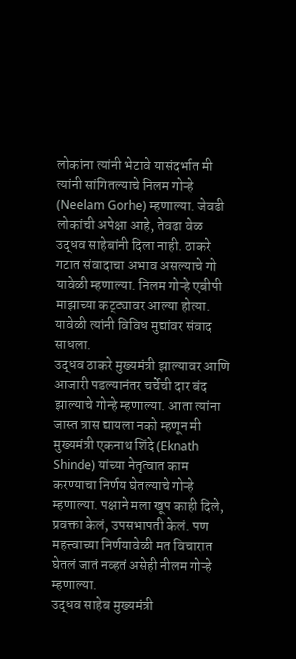लोकांना त्यांनी भेटावे यासंदर्भात मी त्यांनी सांगितल्याचे निलम गोऱ्हे (Neelam Gorhe) म्हणाल्या. जेवढी लोकांची अपेक्षा आहे, तेवढा वेळ उद्धव साहेबांनी दिला नाही. ठाकरे गटात संवादाचा अभाव असल्याचे गो यावेळी म्हणाल्या. निलम गोऱ्हे एबीपी माझाच्या कट्ट्यावर आल्या होत्या. यावेळी त्यांनी विविध मुद्यांवर संवाद साधला.
उद्धव ठाकरे मुख्यमंत्री झाल्यावर आणि आजारी पडल्यानंतर चर्चेची दार बंद झाल्याचे गोन्हे म्हणाल्या. आता त्यांना जास्त त्रास द्यायला नको म्हणून मी मुख्यमंत्री एकनाथ शिंदे (Eknath Shinde) यांच्या नेतृत्वात काम करण्याचा निर्णय घेतल्याचे गोऱ्हे म्हणाल्या. पक्षाने मला खूप काही दिले, प्रवक्ता केलं, उपसभापती केलं. पण महत्त्वाच्या निर्णयावेळी मत विचारात घेतलं जातं नव्हतं असेही नीलम गोऱ्हे म्हणाल्या.
उद्धव साहेब मुख्यमंत्री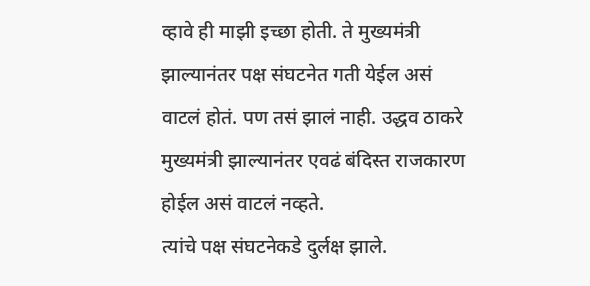व्हावे ही माझी इच्छा होती. ते मुख्यमंत्री झाल्यानंतर पक्ष संघटनेत गती येईल असं वाटलं होतं. पण तसं झालं नाही. उद्धव ठाकरे मुख्यमंत्री झाल्यानंतर एवढं बंदिस्त राजकारण होईल असं वाटलं नव्हते.
त्यांचे पक्ष संघटनेकडे दुर्लक्ष झाले.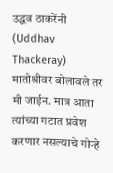उद्धव ठाकरेंनी (Uddhav Thackeray) मातोश्रीवर बोलावले तर मी जाईन. मात्र आता त्यांच्या गटात प्रवेश करणार नसल्याचे गोऱ्हे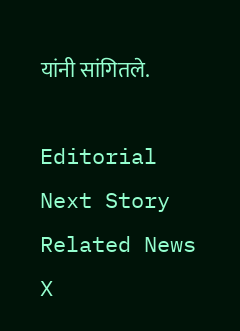यांनी सांगितले.

Editorial
Next Story
Related News
X